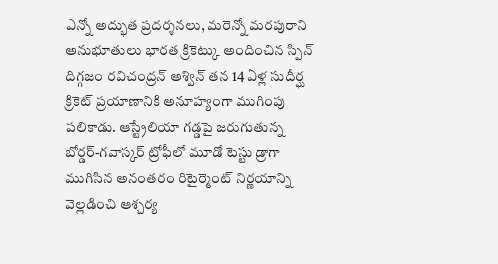ఎన్నో అద్భుత ప్రదర్శనలు, మరెన్నో మరపురాని అనుభూతులు భారత క్రికెట్కు అందించిన స్పిన్ దిగ్గజం రవిచంద్రన్ అశ్విన్ తన 14 ఏళ్ల సుదీర్ఘ క్రికెట్ ప్రయాణానికి అనూహ్యంగా ముగింపు పలికాడు. ఆస్ట్రేలియా గడ్డపై జరుగుతున్న బోర్డర్-గవాస్కర్ ట్రోఫీలో మూడో టెస్టు డ్రాగా ముగిసిన అనంతరం రిటైర్మెంట్ నిర్ణయాన్ని వెల్లడించి ఆశ్చర్య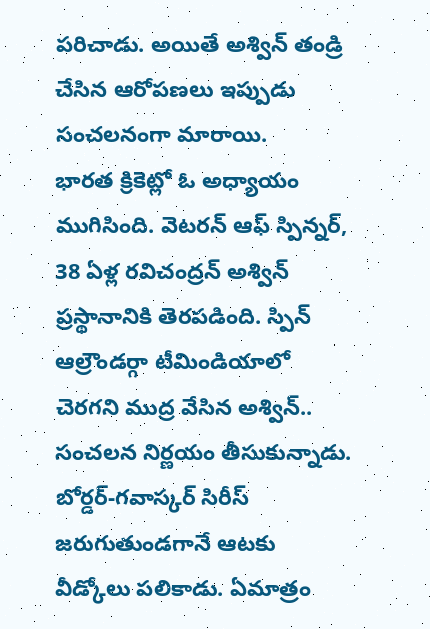పరిచాడు. అయితే అశ్విన్ తండ్రి చేసిన ఆరోపణలు ఇప్పుడు సంచలనంగా మారాయి.
భారత క్రికెట్లో ఓ అధ్యాయం ముగిసింది. వెటరన్ ఆఫ్ స్పిన్నర్, 38 ఏళ్ల రవిచంద్రన్ అశ్విన్ ప్రస్థానానికి తెరపడింది. స్పిన్ ఆల్రౌండర్గా టీమిండియాలో చెరగని ముద్ర వేసిన అశ్విన్.. సంచలన నిర్ణయం తీసుకున్నాడు. బోర్డర్-గవాస్కర్ సిరీస్ జరుగుతుండగానే ఆటకు వీడ్కోలు పలికాడు. ఏమాత్రం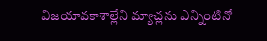విజయావకాశాల్లేని మ్యాచ్లను ఎన్నింటినో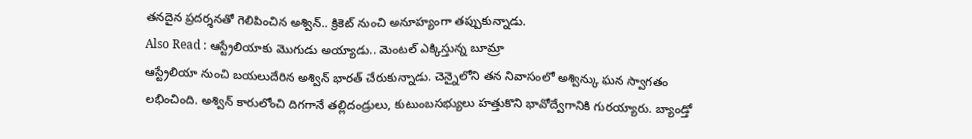తనదైన ప్రదర్శనతో గెలిపించిన అశ్విన్.. క్రికెట్ నుంచి అనూహ్యంగా తప్పుకున్నాడు.
Also Read : ఆస్ట్రేలియాకు మొగుడు అయ్యాడు.. మెంటల్ ఎక్కిస్తున్న బూమ్రా
ఆస్ట్రేలియా నుంచి బయలుదేరిన అశ్విన్ భారత్ చేరుకున్నాడు. చెన్నైలోని తన నివాసంలో అశ్విన్కు ఘన స్వాగతం లభించింది. అశ్విన్ కారులోంచి దిగగానే తల్లిదండ్రులు, కుటుంబసభ్యులు హత్తుకొని భావోద్వేగానికి గురయ్యారు. బ్యాండ్తో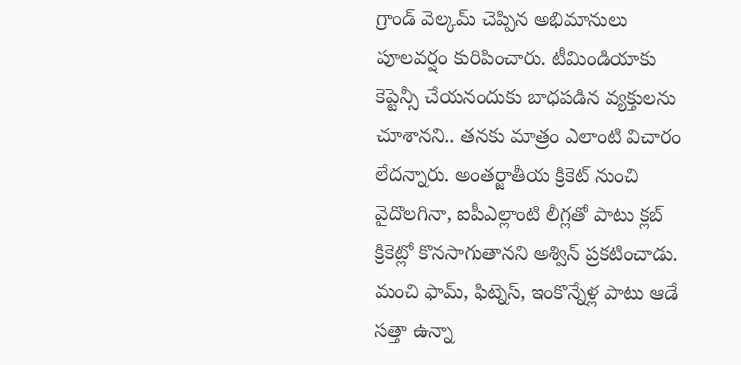గ్రాండ్ వెల్కమ్ చెప్పిన అభిమానులు పూలవర్షం కురిపించారు. టీమిండియాకు కెప్టెన్సీ చేయనందుకు బాధపడిన వ్యక్తులను చూశానని.. తనకు మాత్రం ఎలాంటి విచారం లేదన్నారు. అంతర్జాతీయ క్రికెట్ నుంచి వైదొలగినా, ఐపీఎల్లాంటి లీగ్లతో పాటు క్లబ్ క్రికెట్లో కొనసాగుతానని అశ్విన్ ప్రకటించాడు.
మంచి ఫామ్, ఫిట్నెస్, ఇంకొన్నేళ్ల పాటు ఆడే సత్తా ఉన్నా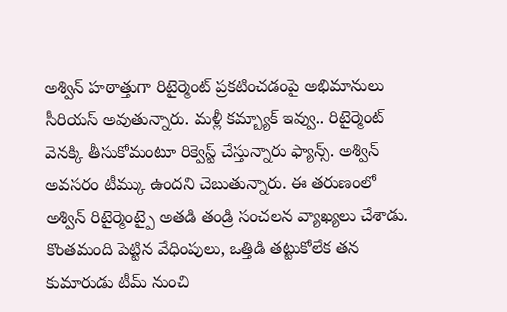అశ్విన్ హఠాత్తుగా రిటైర్మెంట్ ప్రకటించడంపై అభిమానులు సీరియస్ అవుతున్నారు. మళ్లీ కమ్బ్యాక్ ఇవ్వు.. రిటైర్మెంట్ వెనక్కి తీసుకోమంటూ రిక్వెస్ట్ చేస్తున్నారు ఫ్యాన్స్. అశ్విన్ అవసరం టీమ్కు ఉందని చెబుతున్నారు. ఈ తరుణంలో అశ్విన్ రిటైర్మెంట్పై అతడి తండ్రి సంచలన వ్యాఖ్యలు చేశాడు. కొంతమంది పెట్టిన వేధింపులు, ఒత్తిడి తట్టుకోలేక తన కుమారుడు టీమ్ నుంచి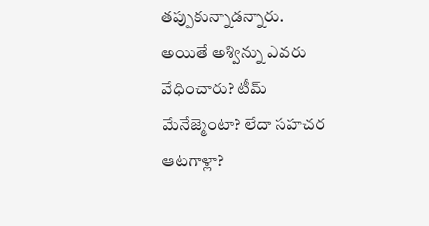తప్పుకున్నాడన్నారు.
అయితే అశ్విన్ను ఎవరు వేధించారు? టీమ్ మేనేజ్మెంటా? లేదా సహచర ఆటగాళ్లా?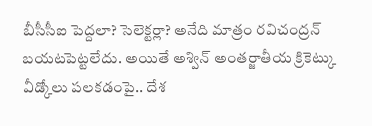బీసీసీఐ పెద్దలా? సెలెక్టర్లా? అనేది మాత్రం రవిచంద్రన్ బయటపెట్టలేదు. అయితే అశ్విన్ అంతర్జాతీయ క్రికెట్కు వీడ్కోలు పలకడంపై.. దేశ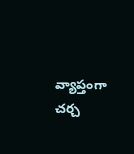వ్యాప్తంగా చర్చ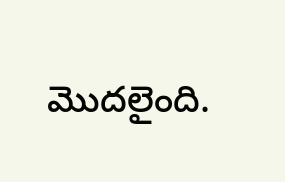మొదలైంది.